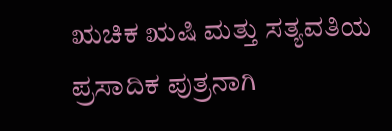ಋಚಿಕ ಋಷಿ ಮತ್ತು ಸತ್ಯವತಿಯ ಪ್ರಸಾದಿಕ ಪುತ್ರನಾಗಿ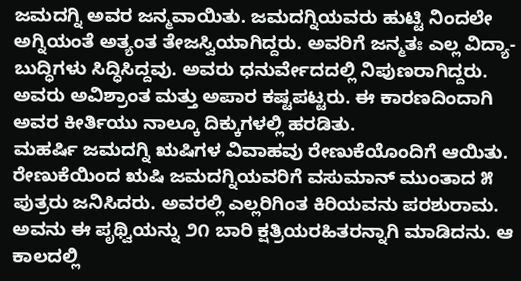ಜಮದಗ್ನಿ ಅವರ ಜನ್ಮವಾಯಿತು. ಜಮದಗ್ನಿಯವರು ಹುಟ್ಟಿ ನಿಂದಲೇ ಅಗ್ನಿಯಂತೆ ಅತ್ಯಂತ ತೇಜಸ್ವಿಯಾಗಿದ್ದರು. ಅವರಿಗೆ ಜನ್ಮತಃ ಎಲ್ಲ ವಿದ್ಯಾ-ಬುದ್ಧಿಗಳು ಸಿದ್ಧಿಸಿದ್ದವು. ಅವರು ಧನುರ್ವೇದದಲ್ಲಿ ನಿಪುಣರಾಗಿದ್ದರು. ಅವರು ಅವಿಶ್ರಾಂತ ಮತ್ತು ಅಪಾರ ಕಷ್ಟಪಟ್ಟರು. ಈ ಕಾರಣದಿಂದಾಗಿ ಅವರ ಕೀರ್ತಿಯು ನಾಲ್ಕೂ ದಿಕ್ಕುಗಳಲ್ಲಿ ಹರಡಿತು.
ಮಹರ್ಷಿ ಜಮದಗ್ನಿ ಋಷಿಗಳ ವಿವಾಹವು ರೇಣುಕೆಯೊಂದಿಗೆ ಆಯಿತು. ರೇಣುಕೆಯಿಂದ ಋಷಿ ಜಮದಗ್ನಿಯವರಿಗೆ ವಸುಮಾನ್ ಮುಂತಾದ ೫ ಪುತ್ರರು ಜನಿಸಿದರು. ಅವರಲ್ಲಿ ಎಲ್ಲರಿಗಿಂತ ಕಿರಿಯವನು ಪರಶುರಾಮ. ಅವನು ಈ ಪೃಥ್ವಿಯನ್ನು ೨೧ ಬಾರಿ ಕ್ಷತ್ರಿಯರಹಿತರನ್ನಾಗಿ ಮಾಡಿದನು. ಆ ಕಾಲದಲ್ಲಿ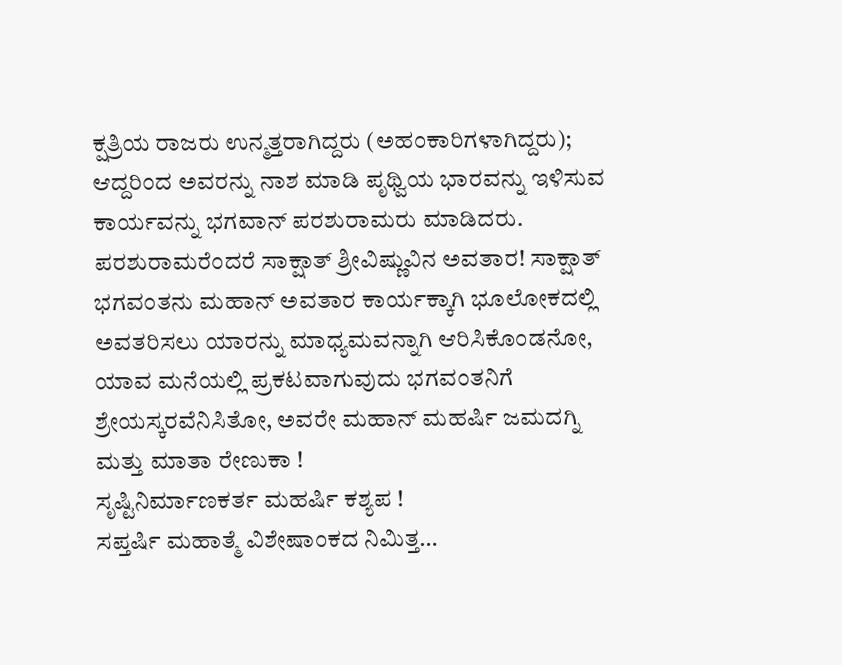ಕ್ಷತ್ರಿಯ ರಾಜರು ಉನ್ಮತ್ತರಾಗಿದ್ದರು (ಅಹಂಕಾರಿಗಳಾಗಿದ್ದರು); ಆದ್ದರಿಂದ ಅವರನ್ನು ನಾಶ ಮಾಡಿ ಪೃಥ್ವಿಯ ಭಾರವನ್ನು ಇಳಿಸುವ ಕಾರ್ಯವನ್ನು ಭಗವಾನ್ ಪರಶುರಾಮರು ಮಾಡಿದರು. ಪರಶುರಾಮರೆಂದರೆ ಸಾಕ್ಷಾತ್ ಶ್ರೀವಿಷ್ಣುವಿನ ಅವತಾರ! ಸಾಕ್ಷಾತ್ ಭಗವಂತನು ಮಹಾನ್ ಅವತಾರ ಕಾರ್ಯಕ್ಕಾಗಿ ಭೂಲೋಕದಲ್ಲಿ ಅವತರಿಸಲು ಯಾರನ್ನು ಮಾಧ್ಯಮವನ್ನಾಗಿ ಆರಿಸಿಕೊಂಡನೋ, ಯಾವ ಮನೆಯಲ್ಲಿ ಪ್ರಕಟವಾಗುವುದು ಭಗವಂತನಿಗೆ ಶ್ರೇಯಸ್ಕರವೆನಿಸಿತೋ, ಅವರೇ ಮಹಾನ್ ಮಹರ್ಷಿ ಜಮದಗ್ನಿ ಮತ್ತು ಮಾತಾ ರೇಣುಕಾ !
ಸೃಷ್ಟಿನಿರ್ಮಾಣಕರ್ತ ಮಹರ್ಷಿ ಕಶ್ಯಪ !
ಸಪ್ತರ್ಷಿ ಮಹಾತ್ಮೆ ವಿಶೇಷಾಂಕದ ನಿಮಿತ್ತ…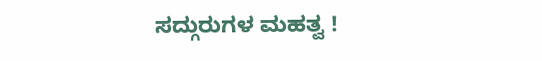ಸದ್ಗುರುಗಳ ಮಹತ್ವ !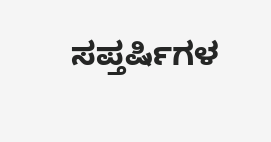ಸಪ್ತರ್ಷಿಗಳ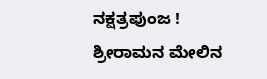ನಕ್ಷತ್ರಪುಂಜ !
ಶ್ರೀರಾಮನ ಮೇಲಿನ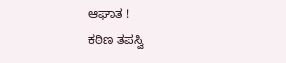ಆಘಾತ !
ಕಠಿಣ ತಪಸ್ವಿ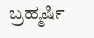ಬ್ರಹ್ಮರ್ಷಿ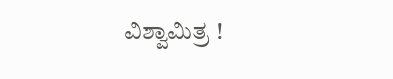ವಿಶ್ವಾಮಿತ್ರ !